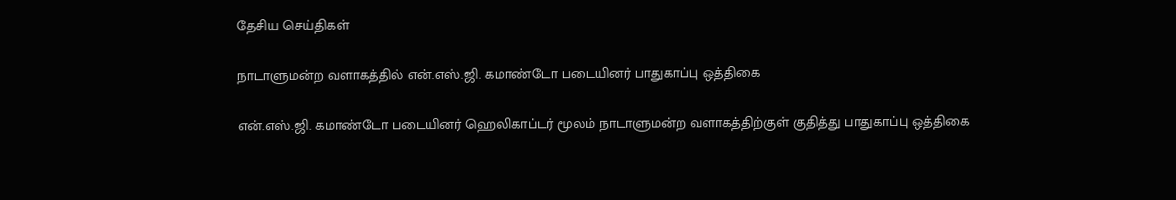தேசிய செய்திகள்

நாடாளுமன்ற வளாகத்தில் என்.எஸ்.ஜி. கமாண்டோ படையினர் பாதுகாப்பு ஒத்திகை

என்.எஸ்.ஜி. கமாண்டோ படையினர் ஹெலிகாப்டர் மூலம் நாடாளுமன்ற வளாகத்திற்குள் குதித்து பாதுகாப்பு ஒத்திகை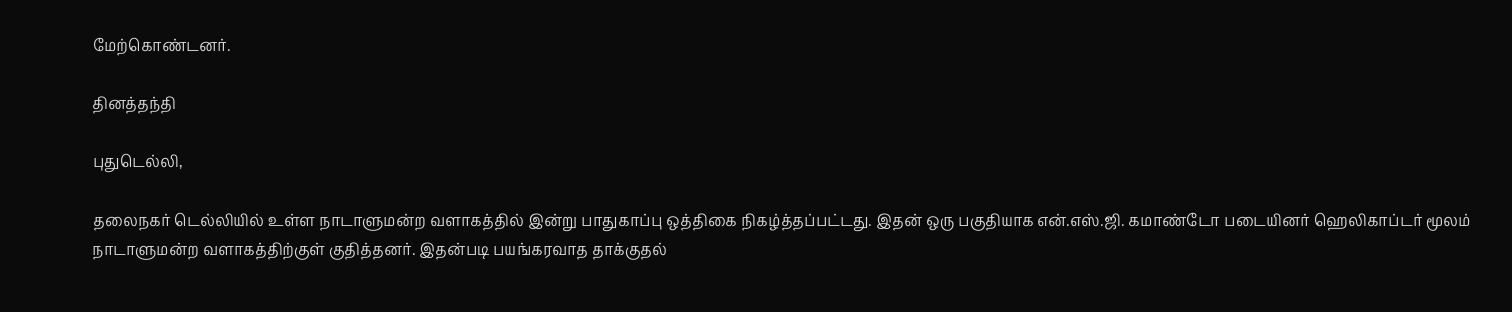மேற்கொண்டனர்.

தினத்தந்தி

புதுடெல்லி,

தலைநகர் டெல்லியில் உள்ள நாடாளுமன்ற வளாகத்தில் இன்று பாதுகாப்பு ஒத்திகை நிகழ்த்தப்பட்டது. இதன் ஒரு பகுதியாக என்.எஸ்.ஜி. கமாண்டோ படையினர் ஹெலிகாப்டர் மூலம் நாடாளுமன்ற வளாகத்திற்குள் குதித்தனர். இதன்படி பயங்கரவாத தாக்குதல்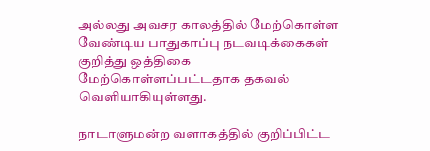அல்லது அவசர காலத்தில் மேற்கொள்ள வேண்டிய பாதுகாப்பு நடவடிக்கைகள் குறித்து ஒத்திகை மேற்கொள்ளப்பட்டதாக தகவல் வெளியாகியுள்ளது.

நாடாளுமன்ற வளாகத்தில் குறிப்பிட்ட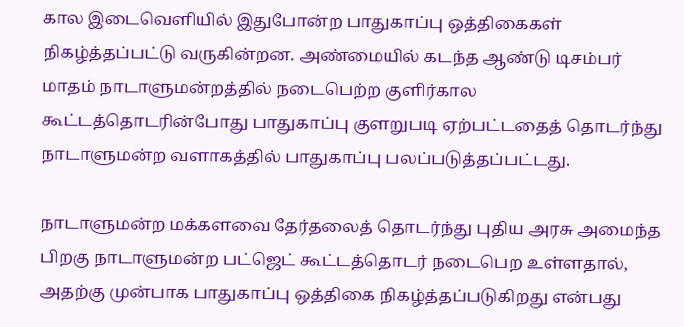கால இடைவெளியில் இதுபோன்ற பாதுகாப்பு ஒத்திகைகள் நிகழ்த்தப்பட்டு வருகின்றன. அண்மையில் கடந்த ஆண்டு டிசம்பர் மாதம் நாடாளுமன்றத்தில் நடைபெற்ற குளிர்கால கூட்டத்தொடரின்போது பாதுகாப்பு குளறுபடி ஏற்பட்டதைத் தொடர்ந்து நாடாளுமன்ற வளாகத்தில் பாதுகாப்பு பலப்படுத்தப்பட்டது.

நாடாளுமன்ற மக்களவை தேர்தலைத் தொடர்ந்து புதிய அரசு அமைந்த பிறகு நாடாளுமன்ற பட்ஜெட் கூட்டத்தொடர் நடைபெற உள்ளதால், அதற்கு முன்பாக பாதுகாப்பு ஒத்திகை நிகழ்த்தப்படுகிறது என்பது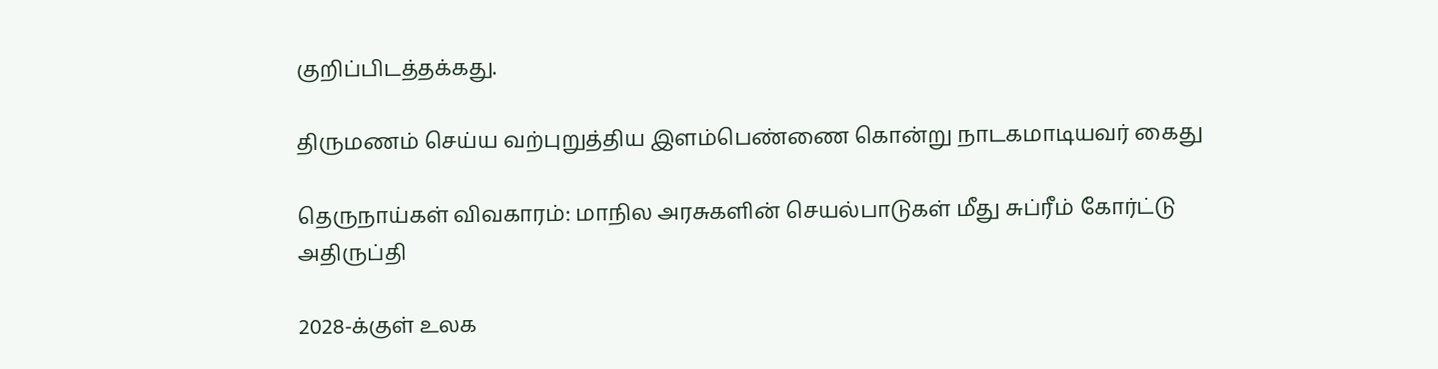குறிப்பிடத்தக்கது.

திருமணம் செய்ய வற்புறுத்திய இளம்பெண்ணை கொன்று நாடகமாடியவர் கைது

தெருநாய்கள் விவகாரம்: மாநில அரசுகளின் செயல்பாடுகள் மீது சுப்ரீம் கோர்ட்டு அதிருப்தி

2028-க்குள் உலக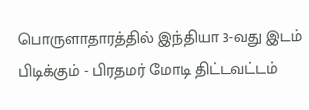பொருளாதாரத்தில் இந்தியா 3-வது இடம் பிடிக்கும் - பிரதமர் மோடி திட்டவட்டம்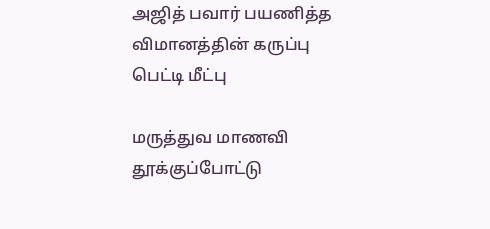அஜித் பவார் பயணித்த விமானத்தின் கருப்பு பெட்டி மீட்பு

மருத்துவ மாணவி தூக்குப்போட்டு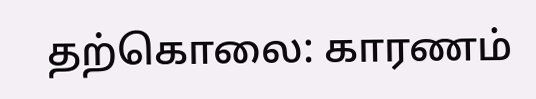தற்கொலை: காரணம்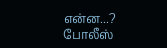என்ன...? போலீஸ்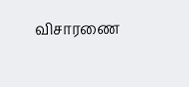விசாரணை